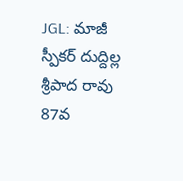JGL: మాజీ స్పీకర్ దుద్దిల్ల శ్రీపాద రావు 87వ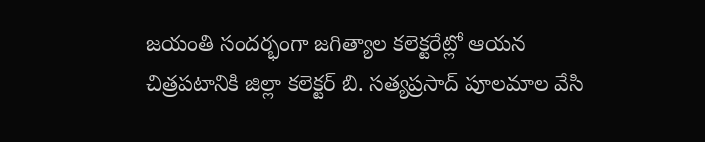జయంతి సందర్భంగా జగిత్యాల కలెక్టరేట్లో ఆయన చిత్రపటానికి జిల్లా కలెక్టర్ బి. సత్యప్రసాద్ పూలమాల వేసి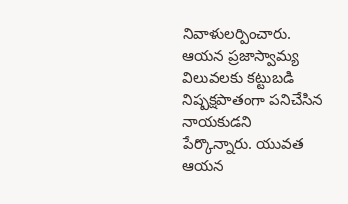నివాళులర్పించారు. ఆయన ప్రజాస్వామ్య విలువలకు కట్టుబడి నిష్పక్షపాతంగా పనిచేసిన నాయకుడని పేర్కొన్నారు. యువత ఆయన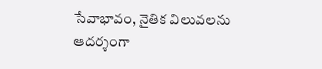సేవాభావం, నైతిక విలువలను ఆదర్శంగా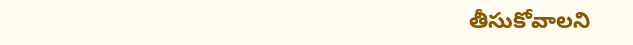తీసుకోవాలని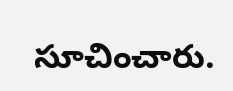సూచించారు.